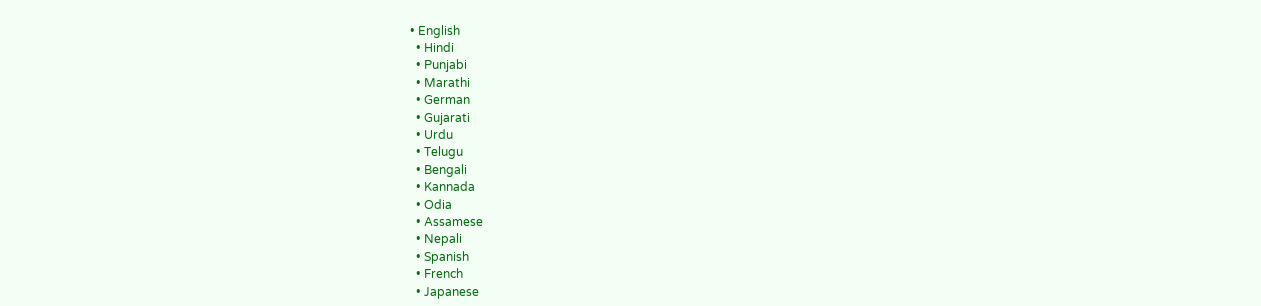• English
  • Hindi
  • Punjabi
  • Marathi
  • German
  • Gujarati
  • Urdu
  • Telugu
  • Bengali
  • Kannada
  • Odia
  • Assamese
  • Nepali
  • Spanish
  • French
  • Japanese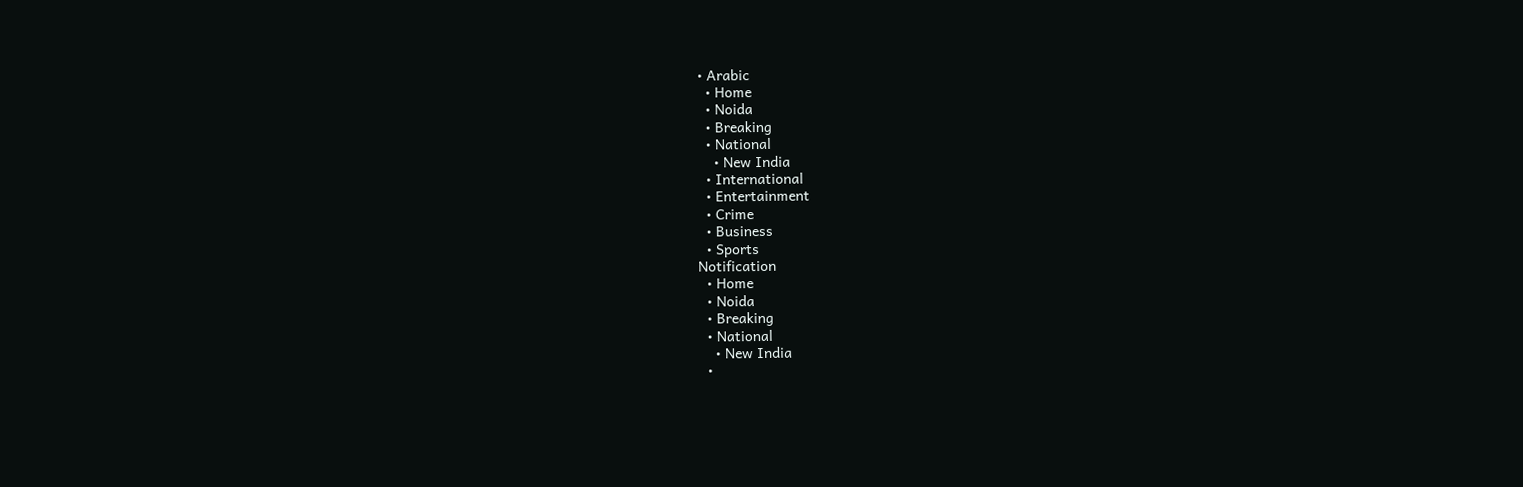• Arabic
  • Home
  • Noida
  • Breaking
  • National
    • New India
  • International
  • Entertainment
  • Crime
  • Business
  • Sports
Notification
  • Home
  • Noida
  • Breaking
  • National
    • New India
  •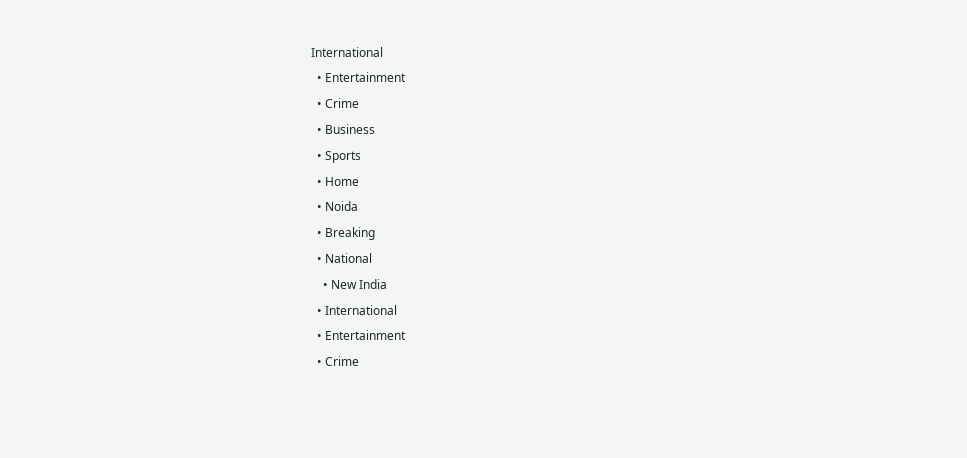International
  • Entertainment
  • Crime
  • Business
  • Sports
  • Home
  • Noida
  • Breaking
  • National
    • New India
  • International
  • Entertainment
  • Crime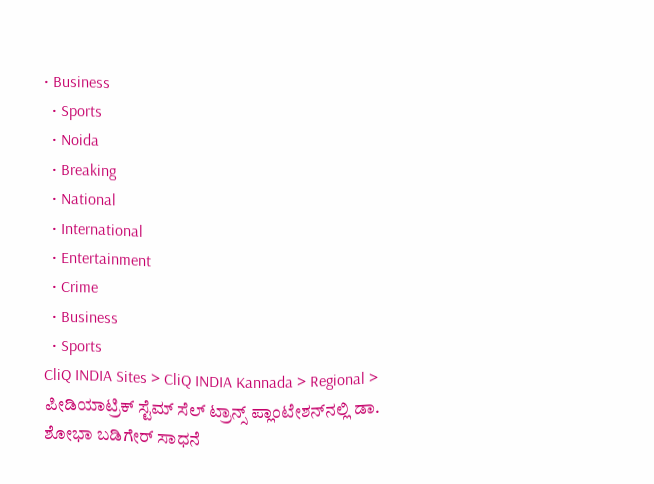• Business
  • Sports
  • Noida
  • Breaking
  • National
  • International
  • Entertainment
  • Crime
  • Business
  • Sports
CliQ INDIA Sites > CliQ INDIA Kannada > Regional > ಪೀಡಿಯಾಟ್ರಿಕ್ ಸ್ಟೆಮ್ ಸೆಲ್ ಟ್ರಾನ್ಸ್‌ ಪ್ಲಾಂಟೇಶನ್‌ನಲ್ಲಿ ಡಾ. ಶೋಭಾ ಬಡಿಗೇರ್ ಸಾಧನೆ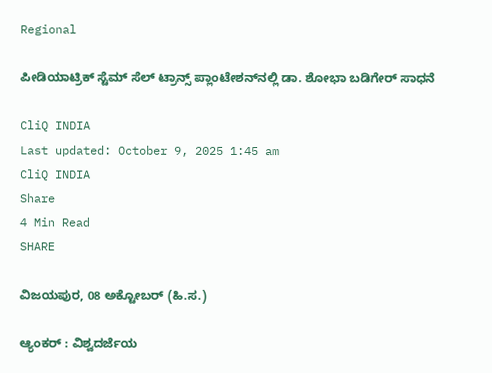Regional

ಪೀಡಿಯಾಟ್ರಿಕ್ ಸ್ಟೆಮ್ ಸೆಲ್ ಟ್ರಾನ್ಸ್‌ ಪ್ಲಾಂಟೇಶನ್‌ನಲ್ಲಿ ಡಾ. ಶೋಭಾ ಬಡಿಗೇರ್ ಸಾಧನೆ

CliQ INDIA
Last updated: October 9, 2025 1:45 am
CliQ INDIA
Share
4 Min Read
SHARE

ವಿಜಯಪುರ, 08 ಅಕ್ಟೋಬರ್ (ಹಿ.ಸ.)

ಆ್ಯಂಕರ್ : ವಿಶ್ವದರ್ಜೆಯ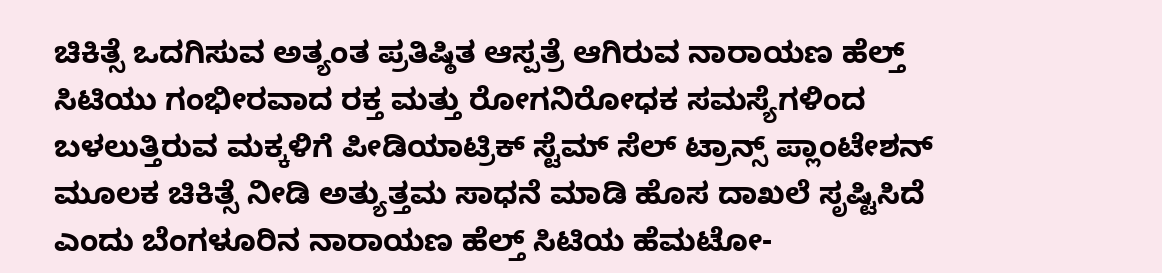ಚಿಕಿತ್ಸೆ ಒದಗಿಸುವ ಅತ್ಯಂತ ಪ್ರತಿಷ್ಠಿತ ಆಸ್ಪತ್ರೆ ಆಗಿರುವ ನಾರಾಯಣ ಹೆಲ್ತ್ ಸಿಟಿಯು ಗಂಭೀರವಾದ ರಕ್ತ ಮತ್ತು ರೋಗನಿರೋಧಕ ಸಮಸ್ಯೆಗಳಿಂದ ಬಳಲುತ್ತಿರುವ ಮಕ್ಕಳಿಗೆ ಪೀಡಿಯಾಟ್ರಿಕ್ ಸ್ಟೆಮ್ ಸೆಲ್ ಟ್ರಾನ್ಸ್‌ ಪ್ಲಾಂಟೇಶನ್‌ ಮೂಲಕ ಚಿಕಿತ್ಸೆ ನೀಡಿ ಅತ್ಯುತ್ತಮ ಸಾಧನೆ ಮಾಡಿ ಹೊಸ ದಾಖಲೆ ಸೃಷ್ಟಿಸಿದೆ ಎಂದು ಬೆಂಗಳೂರಿನ ನಾರಾಯಣ ಹೆಲ್ತ್ ಸಿಟಿಯ ಹೆಮಟೋ-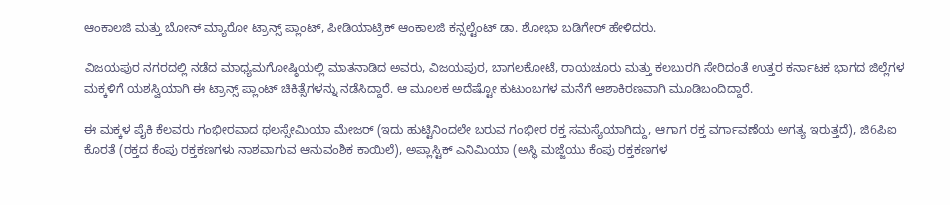ಆಂಕಾಲಜಿ ಮತ್ತು ಬೋನ್ ಮ್ಯಾರೋ ಟ್ರಾನ್ಸ್‌ ಪ್ಲಾಂಟ್, ಪೀಡಿಯಾಟ್ರಿಕ್ ಆಂಕಾಲಜಿ ಕನ್ಸಲ್ಟೆಂಟ್ ಡಾ. ಶೋಭಾ ಬಡಿಗೇರ್ ಹೇಳಿದರು.

ವಿಜಯಪುರ ನಗರದಲ್ಲಿ ನಡೆದ ಮಾಧ್ಯಮಗೋಷ್ಠಿಯಲ್ಲಿ ಮಾತನಾಡಿದ ಅವರು, ವಿಜಯಪುರ, ಬಾಗಲಕೋಟೆ, ರಾಯಚೂರು ಮತ್ತು ಕಲಬುರಗಿ ಸೇರಿದಂತೆ ಉತ್ತರ ಕರ್ನಾಟಕ ಭಾಗದ ಜಿಲ್ಲೆಗಳ ಮಕ್ಕಳಿಗೆ ಯಶಸ್ವಿಯಾಗಿ ಈ ಟ್ರಾನ್ಸ್‌ ಪ್ಲಾಂಟ್‌ ಚಿಕಿತ್ಸೆಗಳನ್ನು ನಡೆಸಿದ್ದಾರೆ. ಆ ಮೂಲಕ ಅದೆಷ್ಟೋ ಕುಟುಂಬಗಳ ಮನೆಗೆ ಆಶಾಕಿರಣವಾಗಿ ಮೂಡಿಬಂದಿದ್ದಾರೆ.

ಈ ಮಕ್ಕಳ ಪೈಕಿ ಕೆಲವರು ಗಂಭೀರವಾದ ಥಲಸ್ಸೇಮಿಯಾ ಮೇಜರ್ (ಇದು ಹುಟ್ಟಿನಿಂದಲೇ ಬರುವ ಗಂಭೀರ ರಕ್ತ ಸಮಸ್ಯೆಯಾಗಿದ್ದು, ಆಗಾಗ ರಕ್ತ ವರ್ಗಾವಣೆಯ ಅಗತ್ಯ ಇರುತ್ತದೆ), ಜಿ6ಪಿಐ ಕೊರತೆ (ರಕ್ತದ ಕೆಂಪು ರಕ್ತಕಣಗಳು ನಾಶವಾಗುವ ಆನುವಂಶಿಕ ಕಾಯಿಲೆ), ಅಪ್ಲಾಸ್ಟಿಕ್ ಎನಿಮಿಯಾ (ಅಸ್ಥಿ ಮಜ್ಜೆಯು ಕೆಂಪು ರಕ್ತಕಣಗಳ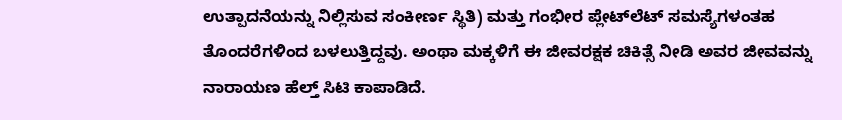ಉತ್ಪಾದನೆಯನ್ನು ನಿಲ್ಲಿಸುವ ಸಂಕೀರ್ಣ ಸ್ಥಿತಿ) ಮತ್ತು ಗಂಭೀರ ಪ್ಲೇಟ್‌ಲೆಟ್ ಸಮಸ್ಯೆಗಳಂತಹ ತೊಂದರೆಗಳಿಂದ ಬಳಲುತ್ತಿದ್ದವು. ಅಂಥಾ ಮಕ್ಕಳಿಗೆ ಈ ಜೀವರಕ್ಷಕ ಚಿಕಿತ್ಸೆ ನೀಡಿ ಅವರ ಜೀವವನ್ನು ನಾರಾಯಣ ಹೆಲ್ತ್ ಸಿಟಿ ಕಾಪಾಡಿದೆ.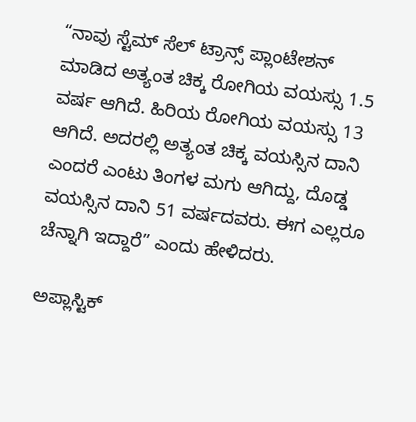“ನಾವು ಸ್ಟೆಮ್ ಸೆಲ್ ಟ್ರಾನ್ಸ್‌ ಪ್ಲಾಂಟೇಶನ್ ಮಾಡಿದ ಅತ್ಯಂತ ಚಿಕ್ಕ ರೋಗಿಯ ವಯಸ್ಸು 1.5 ವರ್ಷ ಆಗಿದೆ. ಹಿರಿಯ ರೋಗಿಯ ವಯಸ್ಸು 13 ಆಗಿದೆ. ಅದರಲ್ಲಿ ಅತ್ಯಂತ ಚಿಕ್ಕ ವಯಸ್ಸಿನ ದಾನಿ ಎಂದರೆ ಎಂಟು ತಿಂಗಳ ಮಗು ಆಗಿದ್ದು, ದೊಡ್ಡ ವಯಸ್ಸಿನ ದಾನಿ 51 ವರ್ಷದವರು. ಈಗ ಎಲ್ಲರೂ ಚೆನ್ನಾಗಿ ಇದ್ದಾರೆ” ಎಂದು ಹೇಳಿದರು.

ಅಪ್ಲಾಸ್ಟಿಕ್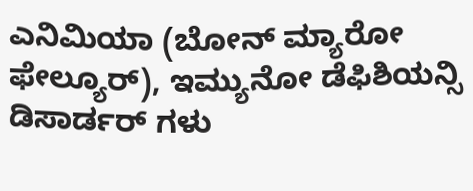ಎನಿಮಿಯಾ (ಬೋನ್ ಮ್ಯಾರೋ ಫೇಲ್ಯೂರ್), ಇಮ್ಯುನೋ ಡೆಫಿಶಿಯನ್ಸಿ ಡಿಸಾರ್ಡರ್ ಗಳು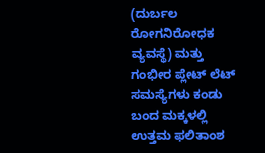(ದುರ್ಬಲ ರೋಗನಿರೋಧಕ ವ್ಯವಸ್ಥೆ) ಮತ್ತು ಗಂಭೀರ ಪ್ಲೇಟ್‌ ಲೆಟ್ ಸಮಸ್ಯೆಗಳು ಕಂಡು ಬಂದ ಮಕ್ಕಳಲ್ಲಿ ಉತ್ತಮ ಫಲಿತಾಂಶ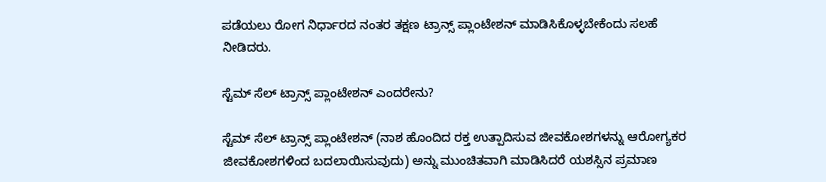ಪಡೆಯಲು ರೋಗ ನಿರ್ಧಾರದ ನಂತರ ತಕ್ಷಣ ಟ್ರಾನ್ಸ್‌ ಪ್ಲಾಂಟೇಶನ್ ಮಾಡಿಸಿಕೊಳ್ಳಬೇಕೆಂದು ಸಲಹೆ ನೀಡಿದರು.

ಸ್ಟೆಮ್ ಸೆಲ್ ಟ್ರಾನ್ಸ್‌ ಪ್ಲಾಂಟೇಶನ್ ಎಂದರೇನು?

ಸ್ಟೆಮ್ ಸೆಲ್ ಟ್ರಾನ್ಸ್‌ ಪ್ಲಾಂಟೇಶನ್ (ನಾಶ ಹೊಂದಿದ ರಕ್ತ ಉತ್ಪಾದಿಸುವ ಜೀವಕೋಶಗಳನ್ನು ಆರೋಗ್ಯಕರ ಜೀವಕೋಶಗಳಿಂದ ಬದಲಾಯಿಸುವುದು) ಅನ್ನು ಮುಂಚಿತವಾಗಿ ಮಾಡಿಸಿದರೆ ಯಶಸ್ಸಿನ ಪ್ರಮಾಣ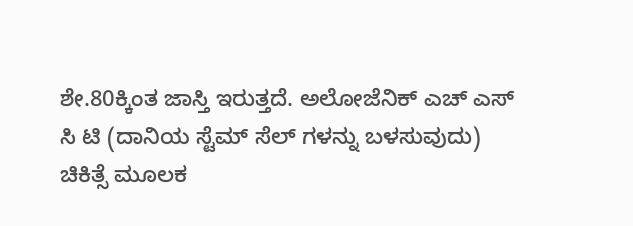ಶೇ.80ಕ್ಕಿಂತ ಜಾಸ್ತಿ ಇರುತ್ತದೆ. ಅಲೋಜೆನಿಕ್ ಎಚ್ ಎಸ್ ಸಿ ಟಿ (ದಾನಿಯ ಸ್ಟೆಮ್ ಸೆಲ್‌ ಗಳನ್ನು ಬಳಸುವುದು) ಚಿಕಿತ್ಸೆ ಮೂಲಕ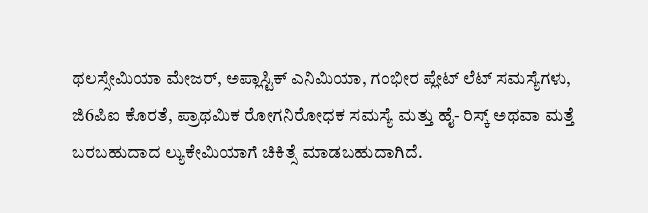ಥಲಸ್ಸೇಮಿಯಾ ಮೇಜರ್, ಅಪ್ಲಾಸ್ಟಿಕ್ ಎನಿಮಿಯಾ, ಗಂಭೀರ ಪ್ಲೇಟ್‌ ಲೆಟ್ ಸಮಸ್ಯೆಗಳು, ಜಿ6ಪಿಐ ಕೊರತೆ, ಪ್ರಾಥಮಿಕ ರೋಗನಿರೋಧಕ ಸಮಸ್ಯೆ ಮತ್ತು ಹೈ- ರಿಸ್ಕ್ ಅಥವಾ ಮತ್ತೆ ಬರಬಹುದಾದ ಲ್ಯುಕೇಮಿಯಾಗೆ ಚಿಕಿತ್ಸೆ ಮಾಡಬಹುದಾಗಿದೆ.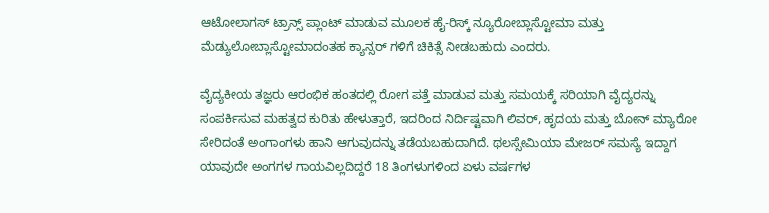ಆಟೋಲಾಗಸ್ ಟ್ರಾನ್ಸ್‌ ಪ್ಲಾಂಟ್‌ ಮಾಡುವ ಮೂಲಕ ಹೈ-ರಿಸ್ಕ್ ನ್ಯೂರೋಬ್ಲಾಸ್ಟೋಮಾ ಮತ್ತು ಮೆಡ್ಯುಲೋಬ್ಲಾಸ್ಟೋಮಾದಂತಹ ಕ್ಯಾನ್ಸರ್‌ ಗಳಿಗೆ ಚಿಕಿತ್ಸೆ ನೀಡಬಹುದು ಎಂದರು.

ವೈದ್ಯಕೀಯ ತಜ್ಞರು ಆರಂಭಿಕ ಹಂತದಲ್ಲಿ ರೋಗ ಪತ್ತೆ ಮಾಡುವ ಮತ್ತು ಸಮಯಕ್ಕೆ ಸರಿಯಾಗಿ ವೈದ್ಯರನ್ನು ಸಂಪರ್ಕಿಸುವ ಮಹತ್ವದ ಕುರಿತು ಹೇಳುತ್ತಾರೆ, ಇದರಿಂದ ನಿರ್ದಿಷ್ಟವಾಗಿ ಲಿವರ್, ಹೃದಯ ಮತ್ತು ಬೋನ್ ಮ್ಯಾರೋ ಸೇರಿದಂತೆ ಅಂಗಾಂಗಳು ಹಾನಿ ಆಗುವುದನ್ನು ತಡೆಯಬಹುದಾಗಿದೆ. ಥಲಸ್ಸೇಮಿಯಾ ಮೇಜರ್‌ ಸಮಸ್ಯೆ ಇದ್ದಾಗ ಯಾವುದೇ ಅಂಗಗಳ ಗಾಯವಿಲ್ಲದಿದ್ದರೆ 18 ತಿಂಗಳುಗಳಿಂದ ಏಳು ವರ್ಷಗಳ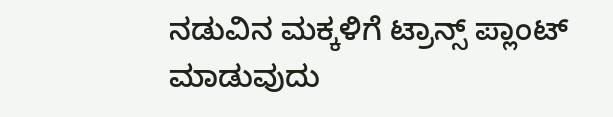ನಡುವಿನ ಮಕ್ಕಳಿಗೆ ಟ್ರಾನ್ಸ್‌ ಪ್ಲಾಂಟ್ ಮಾಡುವುದು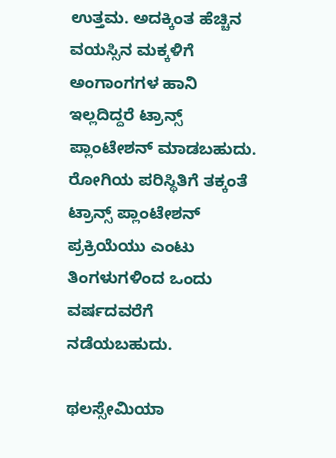ಉತ್ತಮ. ಅದಕ್ಕಿಂತ ಹೆಚ್ಚಿನ ವಯಸ್ಸಿನ ಮಕ್ಕಳಿಗೆ ಅಂಗಾಂಗಗಳ ಹಾನಿ ಇಲ್ಲದಿದ್ದರೆ ಟ್ರಾನ್ಸ್‌ ಪ್ಲಾಂಟೇಶನ್ ಮಾಡಬಹುದು. ರೋಗಿಯ ಪರಿಸ್ಥಿತಿಗೆ ತಕ್ಕಂತೆ ಟ್ರಾನ್ಸ್‌ ಪ್ಲಾಂಟೇಶನ್ ಪ್ರಕ್ರಿಯೆಯು ಎಂಟು ತಿಂಗಳುಗಳಿಂದ ಒಂದು ವರ್ಷದವರೆಗೆ ನಡೆಯಬಹುದು.

ಥಲಸ್ಸೇಮಿಯಾ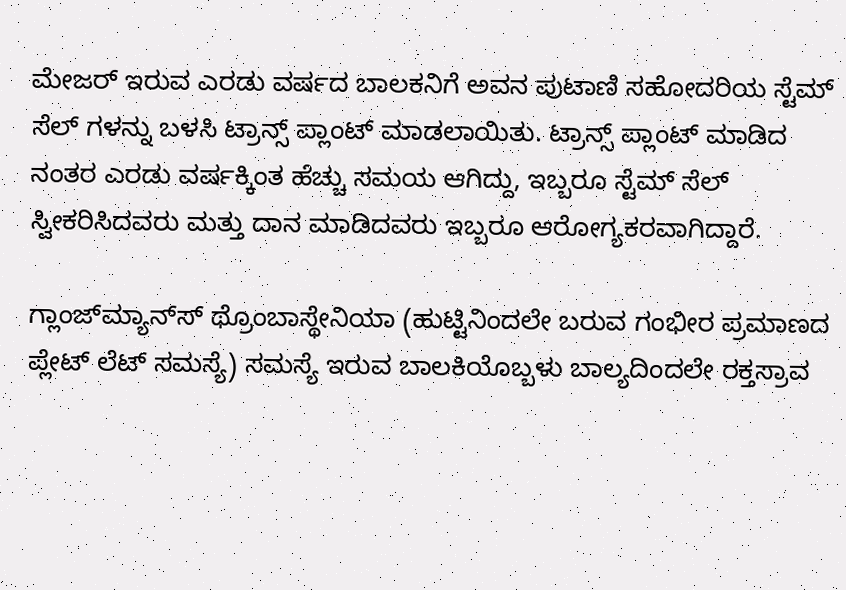ಮೇಜರ್ ಇರುವ ಎರಡು ವರ್ಷದ ಬಾಲಕನಿಗೆ ಅವನ ಪುಟಾಣಿ ಸಹೋದರಿಯ ಸ್ಟೆಮ್ ಸೆಲ್‌ ಗಳನ್ನು ಬಳಸಿ ಟ್ರಾನ್ಸ್‌ ಪ್ಲಾಂಟ್ ಮಾಡಲಾಯಿತು. ಟ್ರಾನ್ಸ್‌ ಪ್ಲಾಂಟ್ ಮಾಡಿದ ನಂತರ ಎರಡು ವರ್ಷಕ್ಕಿಂತ ಹೆಚ್ಚು ಸಮಯ ಆಗಿದ್ದು, ಇಬ್ಬರೂ ಸ್ಟೆಮ್ ಸೆಲ್ ಸ್ವೀಕರಿಸಿದವರು ಮತ್ತು ದಾನ ಮಾಡಿದವರು ಇಬ್ಬರೂ ಆರೋಗ್ಯಕರವಾಗಿದ್ದಾರೆ.

ಗ್ಲಾಂಜ್‌ಮ್ಯಾನ್‌ಸ್ ಥ್ರೊಂಬಾಸ್ಥೇನಿಯಾ (ಹುಟ್ಟಿನಿಂದಲೇ ಬರುವ ಗಂಭೀರ ಪ್ರಮಾಣದ ಪ್ಲೇಟ್‌ ಲೆಟ್ ಸಮಸ್ಯೆ) ಸಮಸ್ಯೆ ಇರುವ ಬಾಲಕಿಯೊಬ್ಬಳು ಬಾಲ್ಯದಿಂದಲೇ ರಕ್ತಸ್ರಾವ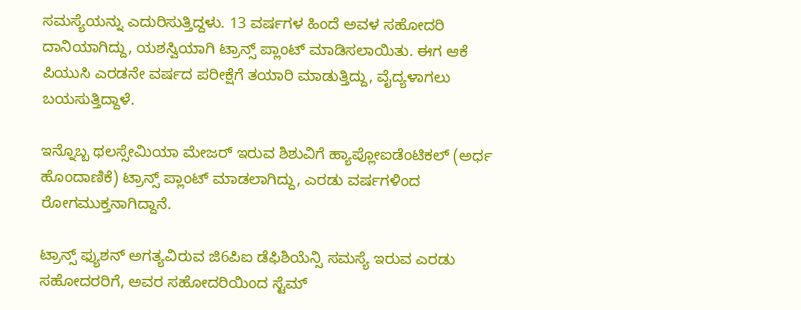ಸಮಸ್ಯೆಯನ್ನು ಎದುರಿಸುತ್ತಿದ್ದಳು. 13 ವರ್ಷಗಳ ಹಿಂದೆ ಅವಳ ಸಹೋದರಿ ದಾನಿಯಾಗಿದ್ದು, ಯಶಸ್ವಿಯಾಗಿ ಟ್ರಾನ್ಸ್‌ ಪ್ಲಾಂಟ್ ಮಾಡಿಸಲಾಯಿತು. ಈಗ ಆಕೆ ಪಿಯುಸಿ ಎರಡನೇ ವರ್ಷದ ಪರೀಕ್ಷೆಗೆ ತಯಾರಿ ಮಾಡುತ್ತಿದ್ದು, ವೈದ್ಯಳಾಗಲು ಬಯಸುತ್ತಿದ್ದಾಳೆ.

ಇನ್ನೊಬ್ಬ ಥಲಸ್ಸೇಮಿಯಾ ಮೇಜರ್ ಇರುವ ಶಿಶುವಿಗೆ ಹ್ಯಾಪ್ಲೋಐಡೆಂಟಿಕಲ್ (ಅರ್ಧ ಹೊಂದಾಣಿಕೆ) ಟ್ರಾನ್ಸ್‌ ಪ್ಲಾಂಟ್ ಮಾಡಲಾಗಿದ್ದು, ಎರಡು ವರ್ಷಗಳಿಂದ ರೋಗಮುಕ್ತನಾಗಿದ್ದಾನೆ.

ಟ್ರಾನ್ಸ್ ಫ್ಯುಶನ್ ಅಗತ್ಯವಿರುವ ಜಿ6ಪಿಐ ಡೆಫಿಶಿಯೆನ್ಸಿ ಸಮಸ್ಯೆ ಇರುವ ಎರಡು ಸಹೋದರರಿಗೆ, ಅವರ ಸಹೋದರಿಯಿಂದ ಸ್ಟೆಮ್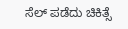ಸೆಲ್ ಪಡೆದು ಚಿಕಿತ್ಸೆ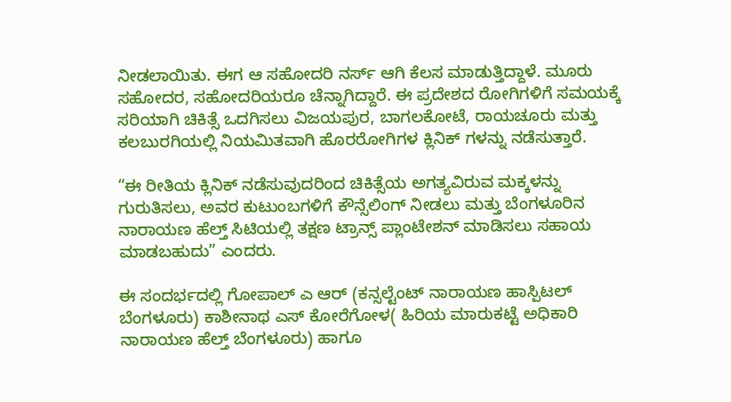ನೀಡಲಾಯಿತು. ಈಗ ಆ ಸಹೋದರಿ ನರ್ಸ್ ಆಗಿ ಕೆಲಸ ಮಾಡುತ್ತಿದ್ದಾಳೆ. ಮೂರು ಸಹೋದರ, ಸಹೋದರಿಯರೂ ಚೆನ್ನಾಗಿದ್ದಾರೆ. ಈ ಪ್ರದೇಶದ ರೋಗಿಗಳಿಗೆ ಸಮಯಕ್ಕೆ ಸರಿಯಾಗಿ ಚಿಕಿತ್ಸೆ ಒದಗಿಸಲು ವಿಜಯಪುರ, ಬಾಗಲಕೋಟೆ, ರಾಯಚೂರು ಮತ್ತು ಕಲಬುರಗಿಯಲ್ಲಿ ನಿಯಮಿತವಾಗಿ ಹೊರರೋಗಿಗಳ ಕ್ಲಿನಿಕ್‌ ಗಳನ್ನು ನಡೆಸುತ್ತಾರೆ.

“ಈ ರೀತಿಯ ಕ್ಲಿನಿಕ್ ನಡೆಸುವುದರಿಂದ ಚಿಕಿತ್ಸೆಯ ಅಗತ್ಯವಿರುವ ಮಕ್ಕಳನ್ನು ಗುರುತಿಸಲು, ಅವರ ಕುಟುಂಬಗಳಿಗೆ ಕೌನ್ಸೆಲಿಂಗ್ ನೀಡಲು ಮತ್ತು ಬೆಂಗಳೂರಿನ ನಾರಾಯಣ ಹೆಲ್ತ್ ಸಿಟಿಯಲ್ಲಿ ತಕ್ಷಣ ಟ್ರಾನ್ಸ್‌ ಪ್ಲಾಂಟೇಶನ್ ಮಾಡಿಸಲು ಸಹಾಯ ಮಾಡಬಹುದು” ಎಂದರು.

ಈ ಸಂದರ್ಭದಲ್ಲಿ ಗೋಪಾಲ್ ಎ ಆರ್ (ಕನ್ಸಲ್ಟೆಂಟ್ ನಾರಾಯಣ ಹಾಸ್ಪಿಟಲ್ ಬೆಂಗಳೂರು) ಕಾಶೀನಾಥ ಎಸ್ ಕೋರೆಗೋಳ( ಹಿರಿಯ ಮಾರುಕಟ್ಟೆ ಅಧಿಕಾರಿ ನಾರಾಯಣ ಹೆಲ್ತ್ ಬೆಂಗಳೂರು) ಹಾಗೂ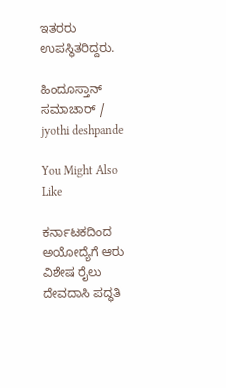ಇತರರು ಉಪಸ್ಥಿತರಿದ್ದರು.

ಹಿಂದೂಸ್ತಾನ್ ಸಮಾಚಾರ್ / jyothi deshpande

You Might Also Like

ಕರ್ನಾಟಕದಿಂದ ಅಯೋದ್ಯೆಗೆ ಆರು ವಿಶೇಷ ರೈಲು
ದೇವದಾಸಿ ಪದ್ಧತಿ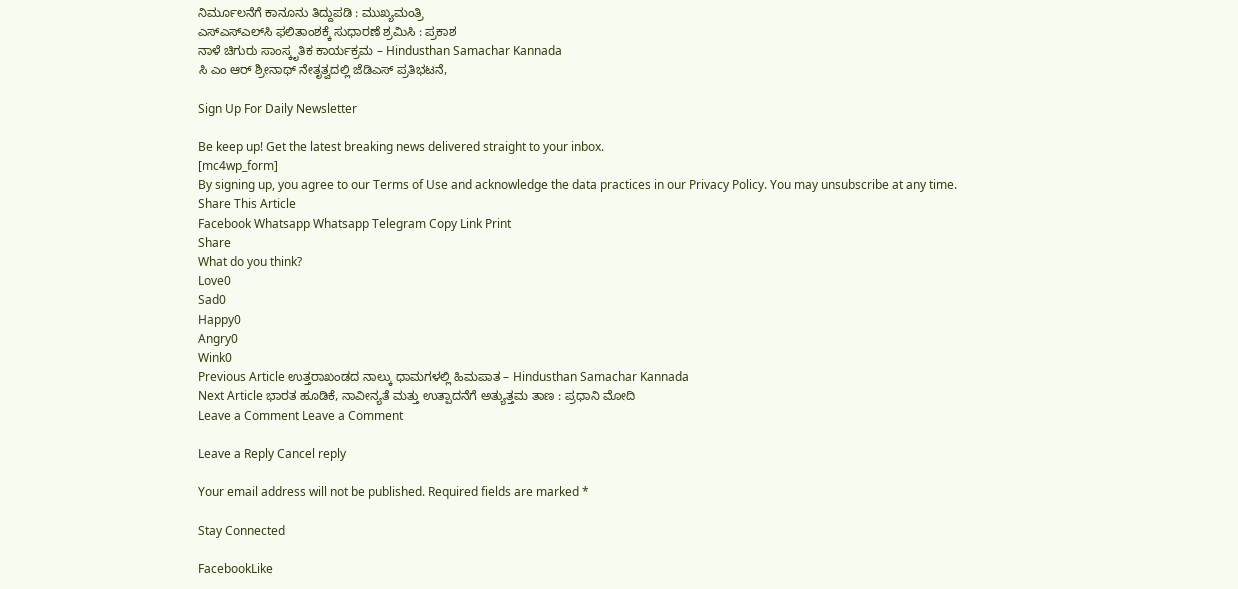ನಿರ್ಮೂಲನೆಗೆ ಕಾನೂನು ತಿದ್ದುಪಡಿ : ಮುಖ್ಯಮಂತ್ರಿ
ಎಸ್‌ಎಸ್‌ಎಲ್‌ಸಿ ಫಲಿತಾಂಶಕ್ಕೆ ಸುಧಾರಣೆ ಶ್ರಮಿಸಿ : ಪ್ರಕಾಶ
ನಾಳೆ ಚಿಗುರು ಸಾಂಸ್ಕೃತಿಕ ಕಾರ್ಯಕ್ರಮ – Hindusthan Samachar Kannada
ಸಿ ಎಂ ಆರ್ ಶ್ರೀನಾಥ್ ನೇತೃತ್ವದಲ್ಲಿ ಜೆಡಿಎಸ್ ಪ್ರತಿಭಟನೆ,

Sign Up For Daily Newsletter

Be keep up! Get the latest breaking news delivered straight to your inbox.
[mc4wp_form]
By signing up, you agree to our Terms of Use and acknowledge the data practices in our Privacy Policy. You may unsubscribe at any time.
Share This Article
Facebook Whatsapp Whatsapp Telegram Copy Link Print
Share
What do you think?
Love0
Sad0
Happy0
Angry0
Wink0
Previous Article ಉತ್ತರಾಖಂಡದ ನಾಲ್ಕು ಧಾಮಗಳಲ್ಲಿ ಹಿಮಪಾತ – Hindusthan Samachar Kannada
Next Article ಭಾರತ ಹೂಡಿಕೆ, ನಾವೀನ್ಯತೆ ಮತ್ತು ಉತ್ಪಾದನೆಗೆ ಅತ್ಯುತ್ತಮ ತಾಣ : ಪ್ರಧಾನಿ ಮೋದಿ
Leave a Comment Leave a Comment

Leave a Reply Cancel reply

Your email address will not be published. Required fields are marked *

Stay Connected

FacebookLike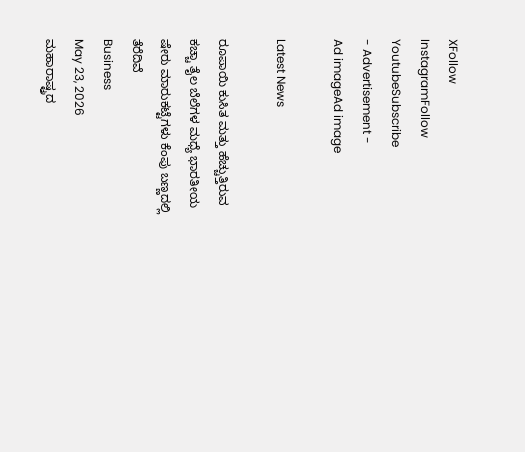XFollow
InstagramFollow
YoutubeSubscribe
- Advertisement -
Ad imageAd image

Latest News

ರೂಪಾಯಿ ಕುಸಿತ ಮತ್ತು ಹೆಚ್ಚುತ್ತಿರುವ ಕಚ್ಚಾ ತೈಲ ಬೆಲೆಗಳ ಮಧ್ಯೆ ಭಾರತೀಯ ಷೇರು ಮಾರುಕಟ್ಟೆಗಳು ಕೆಂಪು ಬಣ್ಣದಲ್ಲಿ ತೆರೆದಿವೆ
Business
May 23, 2026
ಮಹಾರಾಷ್ಟ್ರದ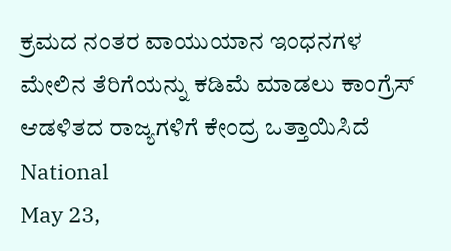ಕ್ರಮದ ನಂತರ ವಾಯುಯಾನ ಇಂಧನಗಳ ಮೇಲಿನ ತೆರಿಗೆಯನ್ನು ಕಡಿಮೆ ಮಾಡಲು ಕಾಂಗ್ರೆಸ್ ಆಡಳಿತದ ರಾಜ್ಯಗಳಿಗೆ ಕೇಂದ್ರ ಒತ್ತಾಯಿಸಿದೆ
National
May 23,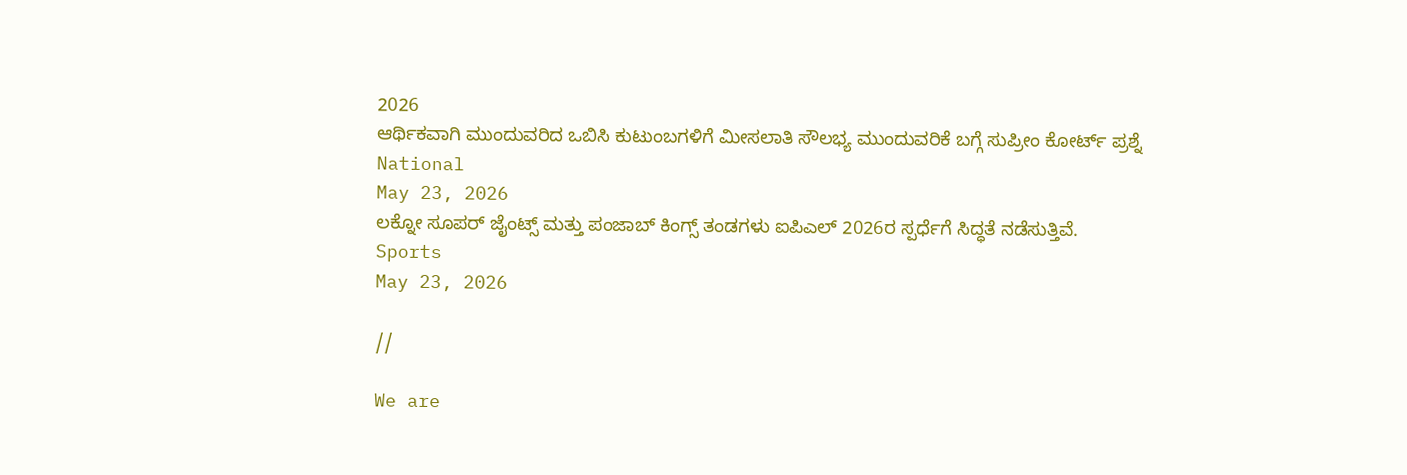2026
ಆರ್ಥಿಕವಾಗಿ ಮುಂದುವರಿದ ಒಬಿಸಿ ಕುಟುಂಬಗಳಿಗೆ ಮೀಸಲಾತಿ ಸೌಲಭ್ಯ ಮುಂದುವರಿಕೆ ಬಗ್ಗೆ ಸುಪ್ರೀಂ ಕೋರ್ಟ್ ಪ್ರಶ್ನೆ
National
May 23, 2026
ಲಕ್ನೋ ಸೂಪರ್ ಜೈಂಟ್ಸ್ ಮತ್ತು ಪಂಜಾಬ್ ಕಿಂಗ್ಸ್ ತಂಡಗಳು ಐಪಿಎಲ್ 2026ರ ಸ್ಪರ್ಧೆಗೆ ಸಿದ್ಧತೆ ನಡೆಸುತ್ತಿವೆ.
Sports
May 23, 2026

//

We are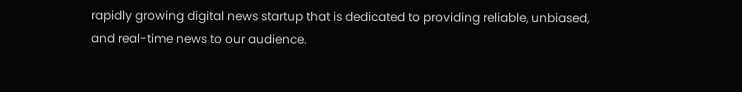rapidly growing digital news startup that is dedicated to providing reliable, unbiased, and real-time news to our audience.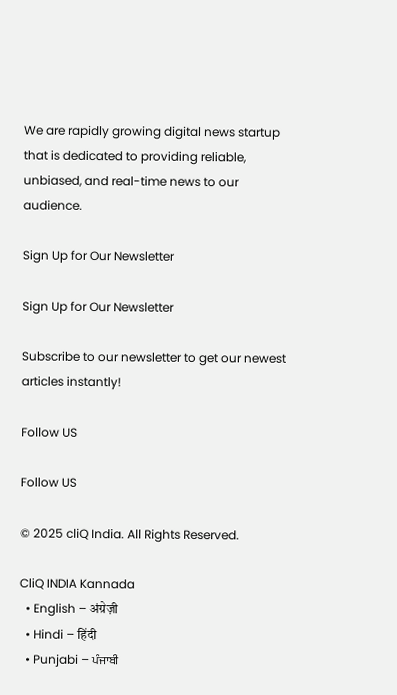We are rapidly growing digital news startup that is dedicated to providing reliable, unbiased, and real-time news to our audience.

Sign Up for Our Newsletter

Sign Up for Our Newsletter

Subscribe to our newsletter to get our newest articles instantly!

Follow US

Follow US

© 2025 cliQ India. All Rights Reserved.

CliQ INDIA Kannada
  • English – अंग्रेज़ी
  • Hindi – हिंदी
  • Punjabi – ਪੰਜਾਬੀ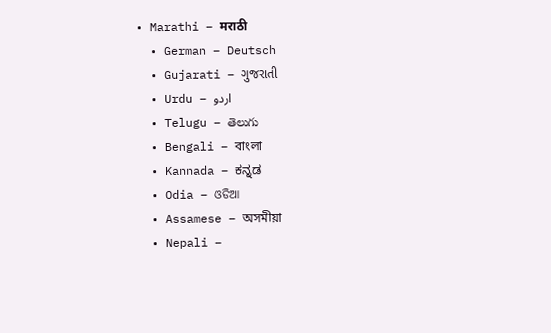• Marathi – मराठी
  • German – Deutsch
  • Gujarati – ગુજરાતી
  • Urdu – اردو
  • Telugu – తెలుగు
  • Bengali – বাংলা
  • Kannada – ಕನ್ನಡ
  • Odia – ଓଡିଆ
  • Assamese – অসমীয়া
  • Nepali –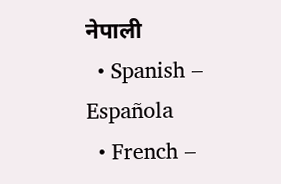नेपाली
  • Spanish – Española
  • French –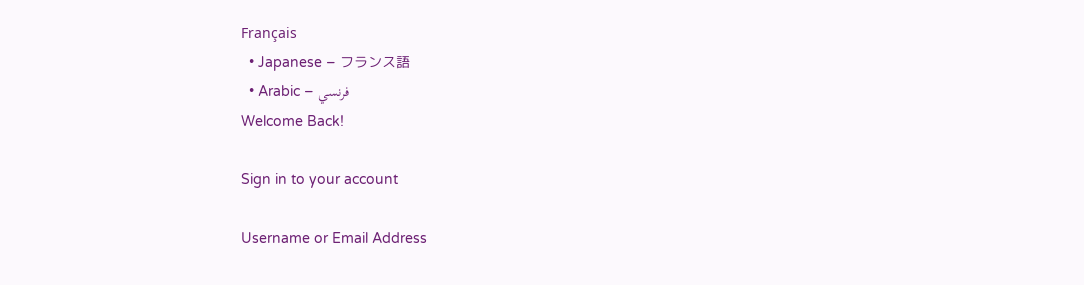Français
  • Japanese – フランス語
  • Arabic – فرنسي
Welcome Back!

Sign in to your account

Username or Email Address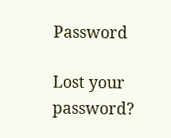Password

Lost your password?